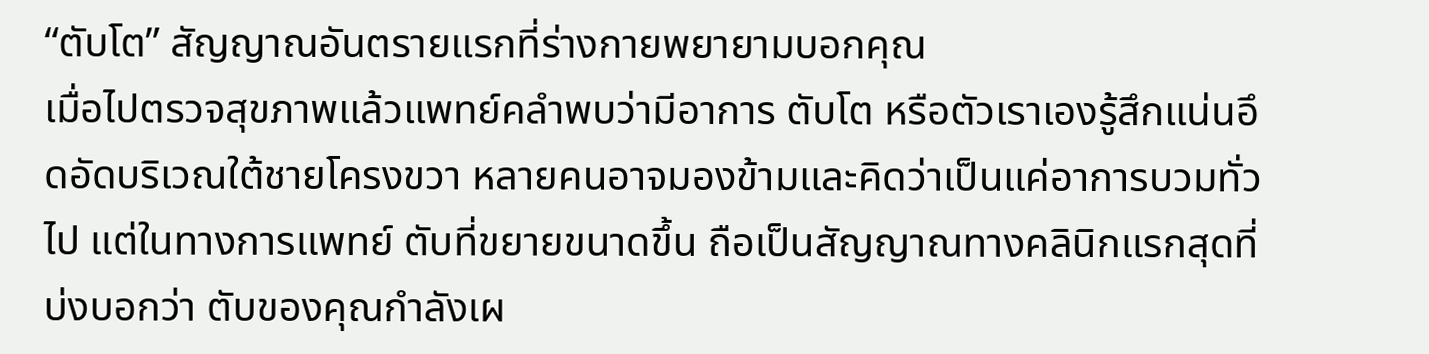“ตับโต” สัญญาณอันตรายแรกที่ร่างกายพยายามบอกคุณ
เมื่อไปตรวจสุขภาพแล้วแพทย์คลำพบว่ามีอาการ ตับโต หรือตัวเราเองรู้สึกแน่นอึดอัดบริเวณใต้ชายโครงขวา หลายคนอาจมองข้ามและคิดว่าเป็นแค่อาการบวมทั่วไป แต่ในทางการแพทย์ ตับที่ขยายขนาดขึ้น ถือเป็นสัญญาณทางคลินิกแรกสุดที่บ่งบอกว่า ตับของคุณกำลังเผ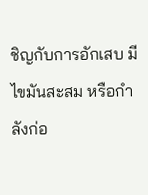ชิญกับการอักเสบ มีไขมันสะสม หรือกำลังก่อ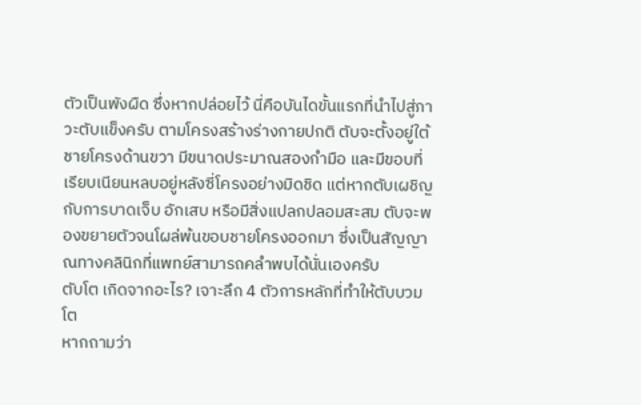ตัวเป็นพังผืด ซึ่งหากปล่อยไว้ นี่คือบันไดขั้นแรกที่นำไปสู่ภาวะตับแข็งครับ ตามโครงสร้างร่างกายปกติ ตับจะตั้งอยู่ใต้ชายโครงด้านขวา มีขนาดประมาณสองกำมือ และมีขอบที่เรียบเนียนหลบอยู่หลังซี่โครงอย่างมิดชิด แต่หากตับเผชิญกับการบาดเจ็บ อักเสบ หรือมีสิ่งแปลกปลอมสะสม ตับจะพองขยายตัวจนโผล่พ้นขอบชายโครงออกมา ซึ่งเป็นสัญญาณทางคลินิกที่แพทย์สามารถคลำพบได้นั่นเองครับ
ตับโต เกิดจากอะไร? เจาะลึก 4 ตัวการหลักที่ทำให้ตับบวมโต
หากถามว่า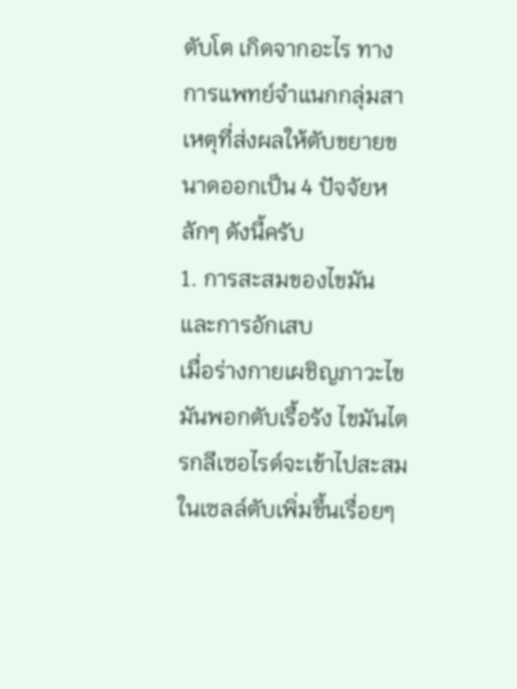ตับโต เกิดจากอะไร ทางการแพทย์จำแนกกลุ่มสาเหตุที่ส่งผลให้ตับขยายขนาดออกเป็น 4 ปัจจัยหลักๆ ดังนี้ครับ
1. การสะสมของไขมันและการอักเสบ
เมื่อร่างกายเผชิญภาวะไขมันพอกตับเรื้อรัง ไขมันไตรกลีเซอไรด์จะเข้าไปสะสมในเซลล์ตับเพิ่มขึ้นเรื่อยๆ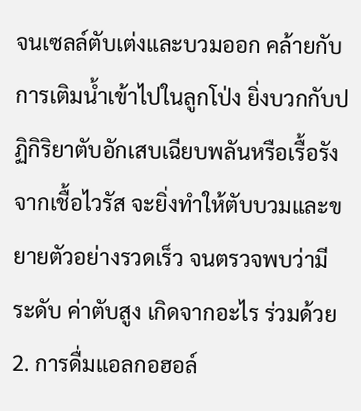จนเซลล์ตับเต่งและบวมออก คล้ายกับการเติมน้ำเข้าไปในลูกโป่ง ยิ่งบวกกับปฏิกิริยาตับอักเสบเฉียบพลันหรือเรื้อรังจากเชื้อไวรัส จะยิ่งทำให้ตับบวมและขยายตัวอย่างรวดเร็ว จนตรวจพบว่ามีระดับ ค่าตับสูง เกิดจากอะไร ร่วมด้วย
2. การดื่มแอลกอฮอล์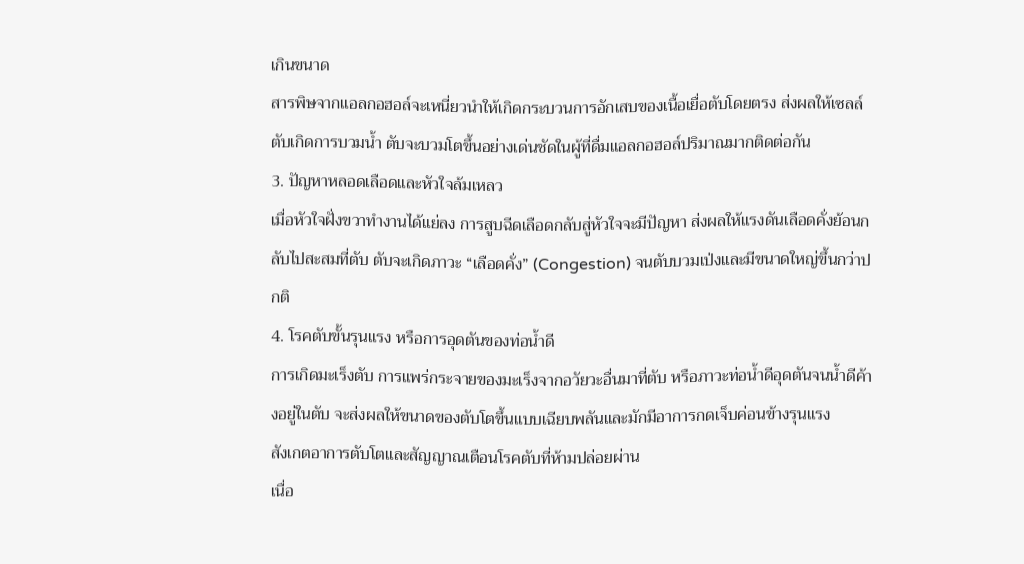เกินขนาด
สารพิษจากแอลกอฮอล์จะเหนี่ยวนำให้เกิดกระบวนการอักเสบของเนื้อเยื่อตับโดยตรง ส่งผลให้เซลล์ตับเกิดการบวมน้ำ ตับจะบวมโตขึ้นอย่างเด่นชัดในผู้ที่ดื่มแอลกอฮอล์ปริมาณมากติดต่อกัน
3. ปัญหาหลอดเลือดและหัวใจล้มเหลว
เมื่อหัวใจฝั่งขวาทำงานได้แย่ลง การสูบฉีดเลือดกลับสู่หัวใจจะมีปัญหา ส่งผลให้แรงดันเลือดคั่งย้อนกลับไปสะสมที่ตับ ตับจะเกิดภาวะ “เลือดคั่ง” (Congestion) จนตับบวมเป่งและมีขนาดใหญ่ขึ้นกว่าปกติ
4. โรคตับขั้นรุนแรง หรือการอุดตันของท่อน้ำดี
การเกิดมะเร็งตับ การแพร่กระจายของมะเร็งจากอวัยวะอื่นมาที่ตับ หรือภาวะท่อน้ำดีอุดตันจนน้ำดีค้างอยู่ในตับ จะส่งผลให้ขนาดของตับโตขึ้นแบบเฉียบพลันและมักมีอาการกดเจ็บค่อนข้างรุนแรง
สังเกตอาการตับโตและสัญญาณเตือนโรคตับที่ห้ามปล่อยผ่าน
เนื่อ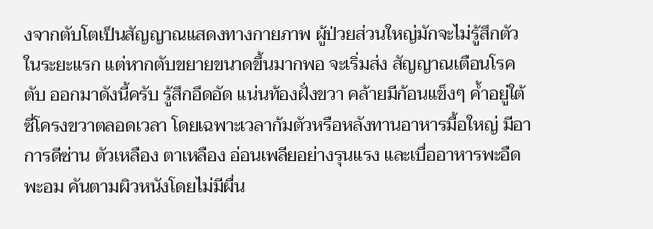งจากตับโตเป็นสัญญาณแสดงทางกายภาพ ผู้ป่วยส่วนใหญ่มักจะไม่รู้สึกตัวในระยะแรก แต่หากตับขยายขนาดขึ้นมากพอ จะเริ่มส่ง สัญญาณเตือนโรคตับ ออกมาดังนี้ครับ รู้สึกอึดอัด แน่นท้องฝั่งขวา คล้ายมีก้อนแข็งๆ ค้ำอยู่ใต้ซี่โครงขวาตลอดเวลา โดยเฉพาะเวลาก้มตัวหรือหลังทานอาหารมื้อใหญ่ มีอาการดีซ่าน ตัวเหลือง ตาเหลือง อ่อนเพลียอย่างรุนแรง และเบื่ออาหารพะอืดพะอม คันตามผิวหนังโดยไม่มีผื่น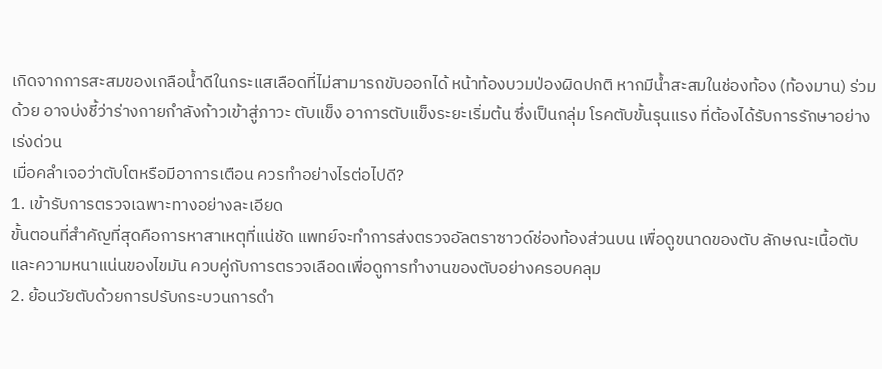เกิดจากการสะสมของเกลือน้ำดีในกระแสเลือดที่ไม่สามารถขับออกได้ หน้าท้องบวมป่องผิดปกติ หากมีน้ำสะสมในช่องท้อง (ท้องมาน) ร่วมด้วย อาจบ่งชี้ว่าร่างกายกำลังก้าวเข้าสู่ภาวะ ตับแข็ง อาการตับแข็งระยะเริ่มต้น ซึ่งเป็นกลุ่ม โรคตับขั้นรุนแรง ที่ต้องได้รับการรักษาอย่างเร่งด่วน
เมื่อคลำเจอว่าตับโตหรือมีอาการเตือน ควรทำอย่างไรต่อไปดี?
1. เข้ารับการตรวจเฉพาะทางอย่างละเอียด
ขั้นตอนที่สำคัญที่สุดคือการหาสาเหตุที่แน่ชัด แพทย์จะทำการส่งตรวจอัลตราซาวด์ช่องท้องส่วนบน เพื่อดูขนาดของตับ ลักษณะเนื้อตับ และความหนาแน่นของไขมัน ควบคู่กับการตรวจเลือดเพื่อดูการทำงานของตับอย่างครอบคลุม
2. ย้อนวัยตับด้วยการปรับกระบวนการดำ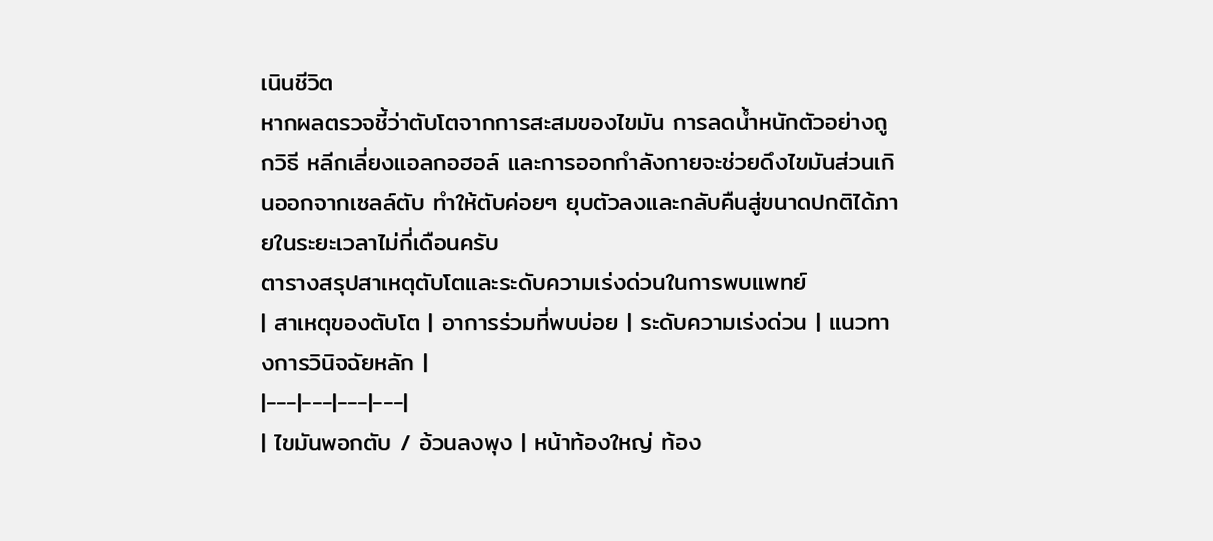เนินชีวิต
หากผลตรวจชี้ว่าตับโตจากการสะสมของไขมัน การลดน้ำหนักตัวอย่างถูกวิธี หลีกเลี่ยงแอลกอฮอล์ และการออกกำลังกายจะช่วยดึงไขมันส่วนเกินออกจากเซลล์ตับ ทำให้ตับค่อยๆ ยุบตัวลงและกลับคืนสู่ขนาดปกติได้ภายในระยะเวลาไม่กี่เดือนครับ
ตารางสรุปสาเหตุตับโตและระดับความเร่งด่วนในการพบแพทย์
| สาเหตุของตับโต | อาการร่วมที่พบบ่อย | ระดับความเร่งด่วน | แนวทางการวินิจฉัยหลัก |
|---|---|---|---|
| ไขมันพอกตับ / อ้วนลงพุง | หน้าท้องใหญ่ ท้อง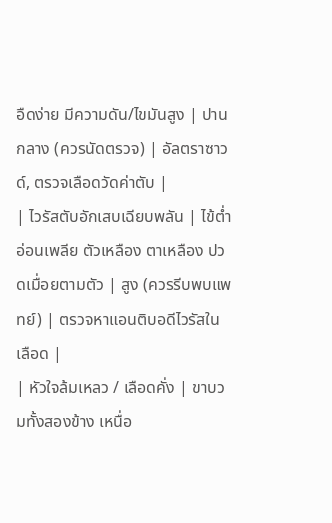อืดง่าย มีความดัน/ไขมันสูง | ปานกลาง (ควรนัดตรวจ) | อัลตราซาวด์, ตรวจเลือดวัดค่าตับ |
| ไวรัสตับอักเสบเฉียบพลัน | ไข้ต่ำ อ่อนเพลีย ตัวเหลือง ตาเหลือง ปวดเมื่อยตามตัว | สูง (ควรรีบพบแพทย์) | ตรวจหาแอนติบอดีไวรัสในเลือด |
| หัวใจล้มเหลว / เลือดคั่ง | ขาบวมทั้งสองข้าง เหนื่อ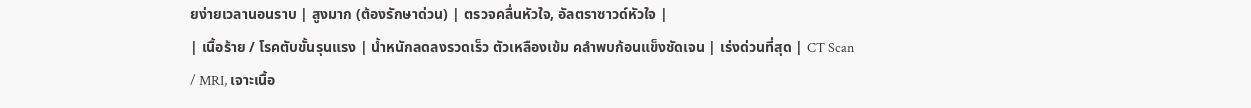ยง่ายเวลานอนราบ | สูงมาก (ต้องรักษาด่วน) | ตรวจคลื่นหัวใจ, อัลตราซาวด์หัวใจ |
| เนื้อร้าย / โรคตับขั้นรุนแรง | น้ำหนักลดลงรวดเร็ว ตัวเหลืองเข้ม คลำพบก้อนแข็งชัดเจน | เร่งด่วนที่สุด | CT Scan / MRI, เจาะเนื้อ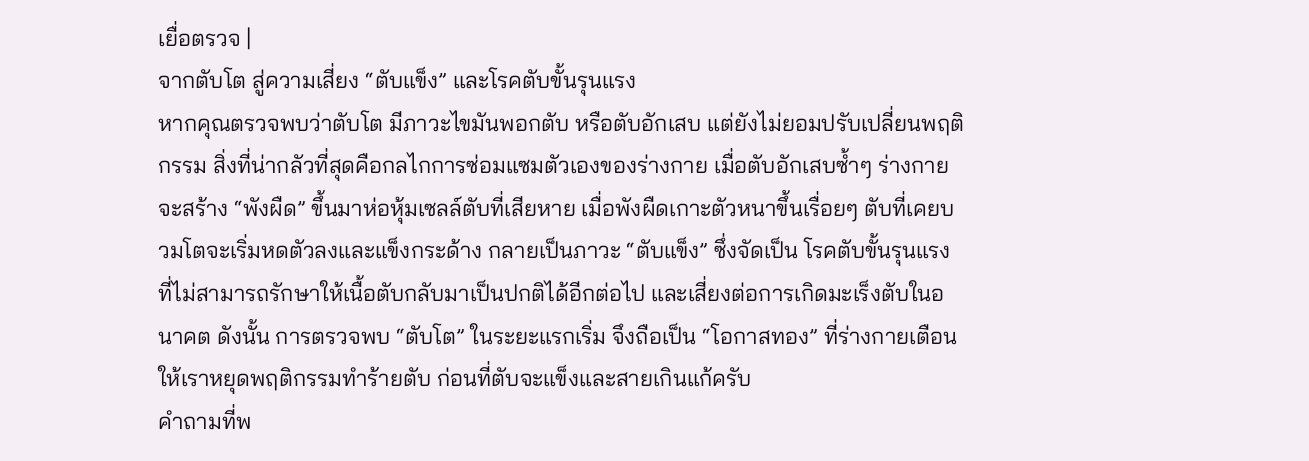เยื่อตรวจ |
จากตับโต สู่ความเสี่ยง “ตับแข็ง” และโรคตับขั้นรุนแรง
หากคุณตรวจพบว่าตับโต มีภาวะไขมันพอกตับ หรือตับอักเสบ แต่ยังไม่ยอมปรับเปลี่ยนพฤติกรรม สิ่งที่น่ากลัวที่สุดคือกลไกการซ่อมแซมตัวเองของร่างกาย เมื่อตับอักเสบซ้ำๆ ร่างกายจะสร้าง “พังผืด” ขึ้นมาห่อหุ้มเซลล์ตับที่เสียหาย เมื่อพังผืดเกาะตัวหนาขึ้นเรื่อยๆ ตับที่เคยบวมโตจะเริ่มหดตัวลงและแข็งกระด้าง กลายเป็นภาวะ “ตับแข็ง” ซึ่งจัดเป็น โรคตับขั้นรุนแรง ที่ไม่สามารถรักษาให้เนื้อตับกลับมาเป็นปกติได้อีกต่อไป และเสี่ยงต่อการเกิดมะเร็งตับในอนาคต ดังนั้น การตรวจพบ “ตับโต” ในระยะแรกเริ่ม จึงถือเป็น “โอกาสทอง” ที่ร่างกายเตือนให้เราหยุดพฤติกรรมทำร้ายตับ ก่อนที่ตับจะแข็งและสายเกินแก้ครับ
คำถามที่พ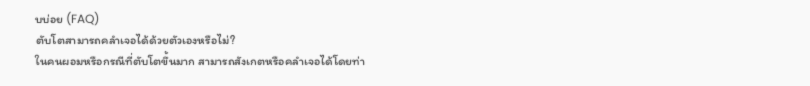บบ่อย (FAQ)
ตับโตสามารถคลำเจอได้ด้วยตัวเองหรือไม่?
ในคนผอมหรือกรณีที่ตับโตขึ้นมาก สามารถสังเกตหรือคลำเจอได้โดยท่า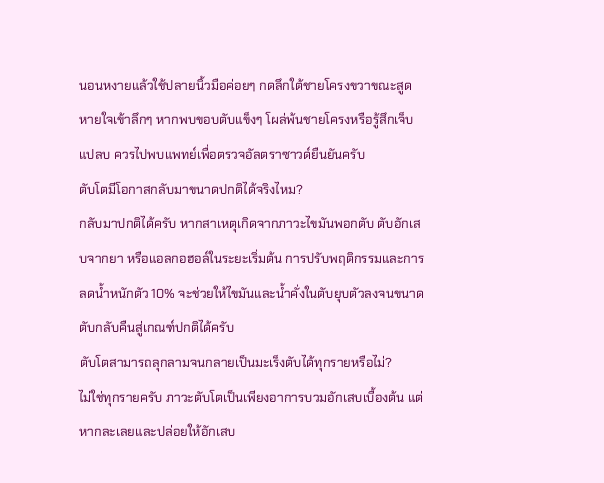นอนหงายแล้วใช้ปลายนิ้วมือค่อยๆ กดลึกใต้ชายโครงขวาขณะสูดหายใจเข้าลึกๆ หากพบขอบตับแข็งๆ โผล่พ้นชายโครงหรือรู้สึกเจ็บแปลบ ควรไปพบแพทย์เพื่อตรวจอัลตราซาวด์ยืนยันครับ
ตับโตมีโอกาสกลับมาขนาดปกติได้จริงไหม?
กลับมาปกติได้ครับ หากสาเหตุเกิดจากภาวะไขมันพอกตับ ตับอักเสบจากยา หรือแอลกอฮอล์ในระยะเริ่มต้น การปรับพฤติกรรมและการลดน้ำหนักตัว 10% จะช่วยให้ไขมันและน้ำคั่งในตับยุบตัวลงจนขนาดตับกลับคืนสู่เกณฑ์ปกติได้ครับ
ตับโตสามารถลุกลามจนกลายเป็นมะเร็งตับได้ทุกรายหรือไม่?
ไม่ใช่ทุกรายครับ ภาวะตับโตเป็นเพียงอาการบวมอักเสบเบื้องต้น แต่หากละเลยและปล่อยให้อักเสบ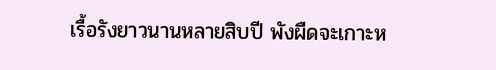เรื้อรังยาวนานหลายสิบปี พังผืดจะเกาะห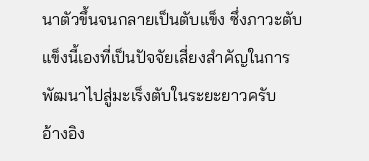นาตัวขึ้นจนกลายเป็นตับแข็ง ซึ่งภาวะตับแข็งนี้เองที่เป็นปัจจัยเสี่ยงสำคัญในการพัฒนาไปสู่มะเร็งตับในระยะยาวครับ
อ้างอิง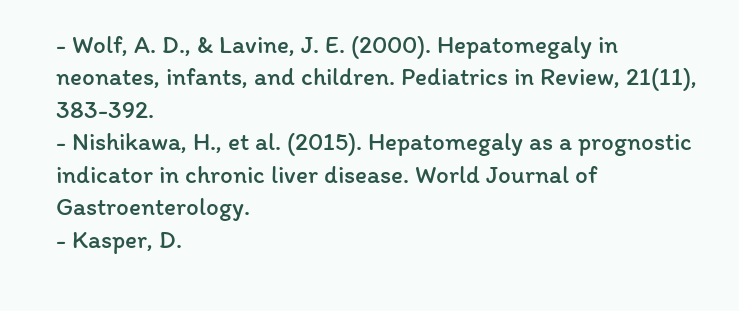- Wolf, A. D., & Lavine, J. E. (2000). Hepatomegaly in neonates, infants, and children. Pediatrics in Review, 21(11), 383-392.
- Nishikawa, H., et al. (2015). Hepatomegaly as a prognostic indicator in chronic liver disease. World Journal of Gastroenterology.
- Kasper, D.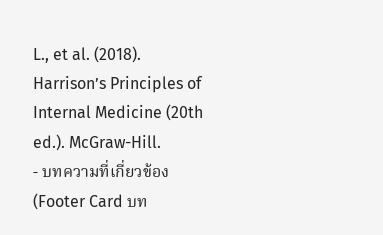L., et al. (2018). Harrison’s Principles of Internal Medicine (20th ed.). McGraw-Hill.
- บทความที่เกี่ยวข้อง (Footer Card บท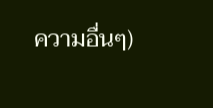ความอื่นๆ)